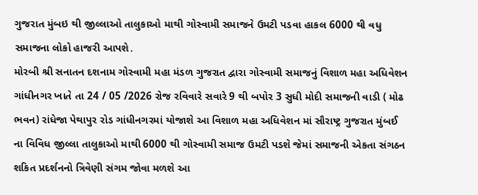ગુજરાત મુંબઇ થી જીલ્લાઓ તાલુકાઓ માથી ગોસ્વામી સમાજને ઉમટી પડવા હાકલ 6000 થી વધુ સમાજના લોકો હાજરી આપશે.
મોરબી શ્રી સનાતન દશનામ ગોસ્વામી મહા મંડળ ગુજરાત દ્વારા ગોસ્વામી સમાજનું વિશાળ મહા અધિવેશન ગાંધીનગર ખાતે તા 24 / 05 /2026 રોજ રવિવારે સવારે 9 થી બપોર 3 સુધી મોદી સમાજની વાડી ( મોઢ ભવન) રાંધેજા પેથાપુર રોડ ગાંધીનગરમાં યોજાશે આ વિશાળ મહા અધિવેશન માં સૌરાષ્ટ્ર ગુજરાત મુંબઈ ના વિવિધ જીલ્લા તાલુકાઓ માથી 6000 થી ગોસ્વામી સમાજ ઉમટી પડશે જેમાં સમાજની એકતા સંગઠન શકિત પ્રદર્શનનો ત્રિવેણી સંગમ જોવા મળશે આ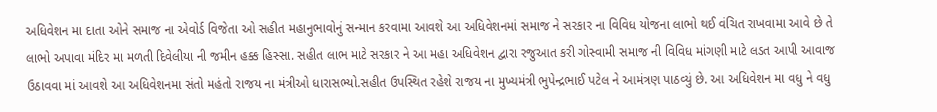અધિવેશન મા દાતા ઓને સમાજ ના એવોર્ડ વિજેતા ઓ સહીત મહાનુભાવોનું સન્માન કરવામા આવશે આ અધિવેશનમાં સમાજ ને સરકાર ના વિવિધ યોજના લાભો થઈ વંચિત રાખવામા આવે છે તે લાભો અપાવા મંદિર મા મળતી દિવેલીયા ની જમીન હક્ક હિસ્સા. સહીત લાભ માટે સરકાર ને આ મહા અધિવેશન દ્વારા રજુઆત કરી ગોસ્વામી સમાજ ની વિવિધ માંગણી માટે લડત આપી આવાજ ઉઠાવવા માં આવશે આ અધિવેશનમા સંતો મહંતો રાજય ના મંત્રીઓ ધારાસભ્યો.સહીત ઉપસ્થિત રહેશે રાજય ના મુખ્યમંત્રી ભુપેન્દ્રભાઈ પટેલ ને આમંત્રણ પાઠવ્યું છે. આ અધિવેશન મા વધુ ને વધુ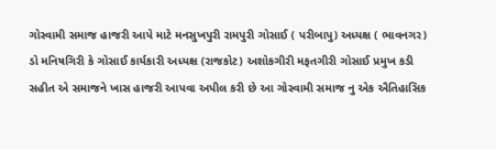ગોસ્વામી સમાજ હાજરી આપે માટે મનસુખપુરી રામપુરી ગોસાઈ ( પરીબાપુ) અધ્યક્ષ ( ભાવનગર) ડો મનિષગિરી કે ગોસાઈ કાર્યકારી અધ્યક્ષ (રાજકોટ) અશોકગીરી મફતગીરી ગોસાઈ પ્રમુખ કડી સહીત એ સમાજને ખાસ હાજરી આપવા અપીલ કરી છે આ ગોસ્વામી સમાજ નુ એક ઐતિહાસિક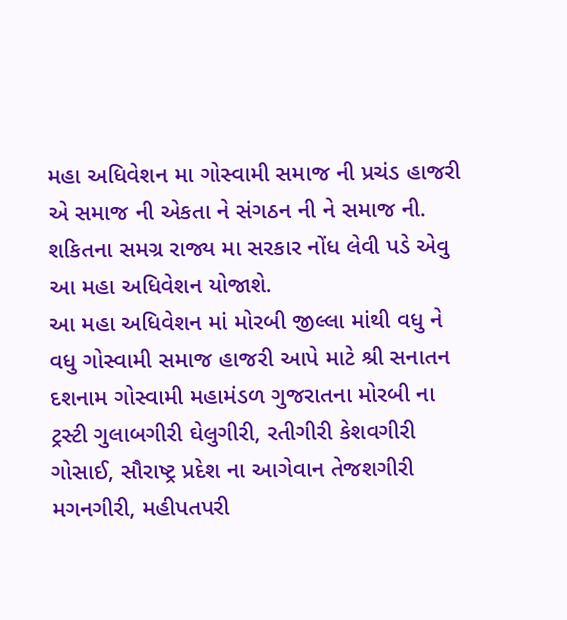મહા અધિવેશન મા ગોસ્વામી સમાજ ની પ્રચંડ હાજરી એ સમાજ ની એકતા ને સંગઠન ની ને સમાજ ની. શકિતના સમગ્ર રાજ્ય મા સરકાર નોંધ લેવી પડે એવુ આ મહા અધિવેશન યોજાશે.
આ મહા અધિવેશન માં મોરબી જીલ્લા માંથી વધુ ને વધુ ગોસ્વામી સમાજ હાજરી આપે માટે શ્રી સનાતન દશનામ ગોસ્વામી મહામંડળ ગુજરાતના મોરબી ના ટ્રસ્ટી ગુલાબગીરી ઘેલુગીરી, રતીગીરી કેશવગીરી ગોસાઈ, સૌરાષ્ટ્ર પ્રદેશ ના આગેવાન તેજશગીરી મગનગીરી, મહીપતપરી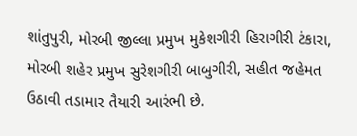શાંતુપુરી, મોરબી જીલ્લા પ્રમુખ મુકેશગીરી હિરાગીરી ટંકારા, મોરબી શહેર પ્રમુખ સુરેશગીરી બાબુગીરી, સહીત જહેમત ઉઠાવી તડામાર તૈયારી આરંભી છે.